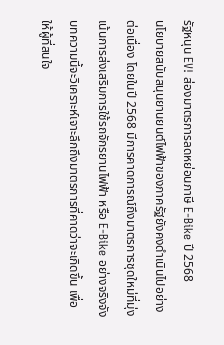รัฐหนุน EV! ส่องมาตรการลดหย่อนภาษี E-Bike ปี 2568
นโยบายสนับสนุนยานยนต์ไฟฟ้าของภาครัฐยังคงดำเนินไปอย่างต่อเนื่อง โดยในปี 2568 มีการคาดการณ์ถึงมาตรการชุดใหม่ที่มุ่งเน้นการส่งเสริมการใช้รถจักรยานไฟฟ้า หรือ E-Bike อย่างจริงจัง บทความนี้จะวิเคราะห์เจาะลึกถึงมาตรการที่คาดว่าจะเกิดขึ้น เพื่อให้ผู้ที่สนใจ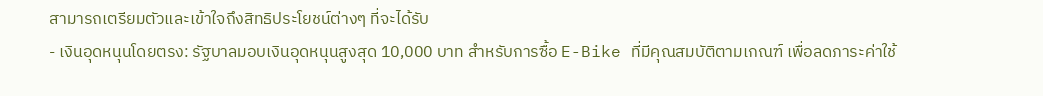สามารถเตรียมตัวและเข้าใจถึงสิทธิประโยชน์ต่างๆ ที่จะได้รับ
- เงินอุดหนุนโดยตรง: รัฐบาลมอบเงินอุดหนุนสูงสุด 10,000 บาท สำหรับการซื้อ E-Bike ที่มีคุณสมบัติตามเกณฑ์ เพื่อลดภาระค่าใช้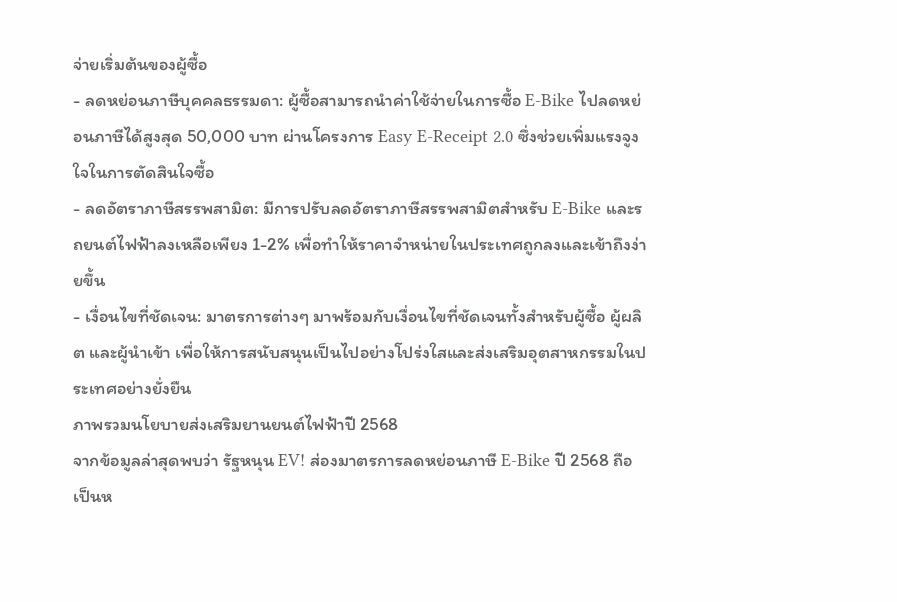จ่ายเริ่มต้นของผู้ซื้อ
- ลดหย่อนภาษีบุคคลธรรมดา: ผู้ซื้อสามารถนำค่าใช้จ่ายในการซื้อ E-Bike ไปลดหย่อนภาษีได้สูงสุด 50,000 บาท ผ่านโครงการ Easy E-Receipt 2.0 ซึ่งช่วยเพิ่มแรงจูงใจในการตัดสินใจซื้อ
- ลดอัตราภาษีสรรพสามิต: มีการปรับลดอัตราภาษีสรรพสามิตสำหรับ E-Bike และรถยนต์ไฟฟ้าลงเหลือเพียง 1-2% เพื่อทำให้ราคาจำหน่ายในประเทศถูกลงและเข้าถึงง่ายขึ้น
- เงื่อนไขที่ชัดเจน: มาตรการต่างๆ มาพร้อมกับเงื่อนไขที่ชัดเจนทั้งสำหรับผู้ซื้อ ผู้ผลิต และผู้นำเข้า เพื่อให้การสนับสนุนเป็นไปอย่างโปร่งใสและส่งเสริมอุตสาหกรรมในประเทศอย่างยั่งยืน
ภาพรวมนโยบายส่งเสริมยานยนต์ไฟฟ้าปี 2568
จากข้อมูลล่าสุดพบว่า รัฐหนุน EV! ส่องมาตรการลดหย่อนภาษี E-Bike ปี 2568 ถือเป็นห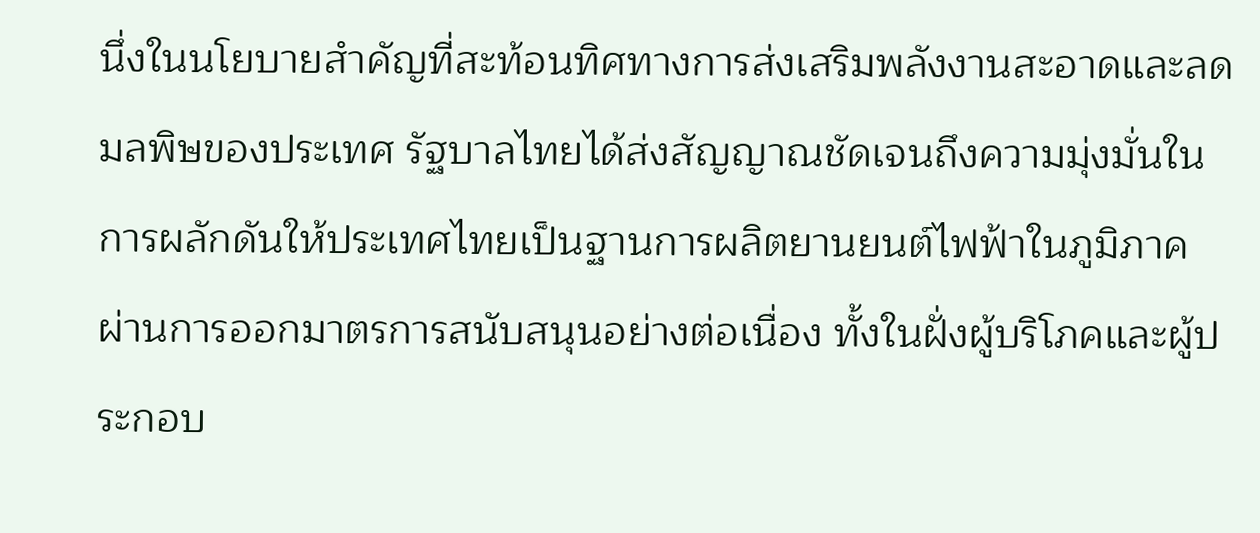นึ่งในนโยบายสำคัญที่สะท้อนทิศทางการส่งเสริมพลังงานสะอาดและลดมลพิษของประเทศ รัฐบาลไทยได้ส่งสัญญาณชัดเจนถึงความมุ่งมั่นในการผลักดันให้ประเทศไทยเป็นฐานการผลิตยานยนต์ไฟฟ้าในภูมิภาค ผ่านการออกมาตรการสนับสนุนอย่างต่อเนื่อง ทั้งในฝั่งผู้บริโภคและผู้ประกอบ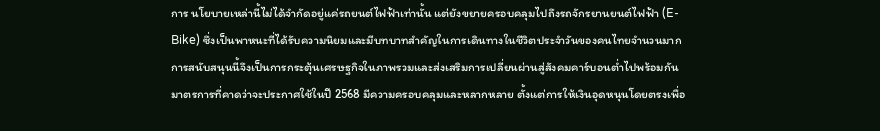การ นโยบายเหล่านี้ไม่ได้จำกัดอยู่แค่รถยนต์ไฟฟ้าเท่านั้น แต่ยังขยายครอบคลุมไปถึงรถจักรยานยนต์ไฟฟ้า (E-Bike) ซึ่งเป็นพาหนะที่ได้รับความนิยมและมีบทบาทสำคัญในการเดินทางในชีวิตประจำวันของคนไทยจำนวนมาก การสนับสนุนนี้จึงเป็นการกระตุ้นเศรษฐกิจในภาพรวมและส่งเสริมการเปลี่ยนผ่านสู่สังคมคาร์บอนต่ำไปพร้อมกัน
มาตรการที่คาดว่าจะประกาศใช้ในปี 2568 มีความครอบคลุมและหลากหลาย ตั้งแต่การให้เงินอุดหนุนโดยตรงเพื่อ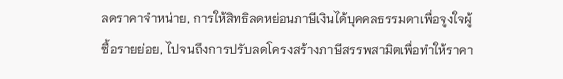ลดราคาจำหน่าย, การให้สิทธิลดหย่อนภาษีเงินได้บุคคลธรรมดาเพื่อจูงใจผู้ซื้อรายย่อย, ไปจนถึงการปรับลดโครงสร้างภาษีสรรพสามิตเพื่อทำให้ราคา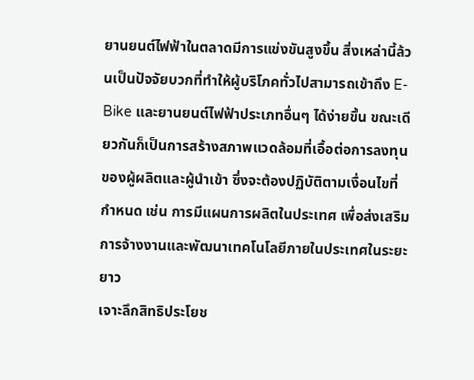ยานยนต์ไฟฟ้าในตลาดมีการแข่งขันสูงขึ้น สิ่งเหล่านี้ล้วนเป็นปัจจัยบวกที่ทำให้ผู้บริโภคทั่วไปสามารถเข้าถึง E-Bike และยานยนต์ไฟฟ้าประเภทอื่นๆ ได้ง่ายขึ้น ขณะเดียวกันก็เป็นการสร้างสภาพแวดล้อมที่เอื้อต่อการลงทุนของผู้ผลิตและผู้นำเข้า ซึ่งจะต้องปฏิบัติตามเงื่อนไขที่กำหนด เช่น การมีแผนการผลิตในประเทศ เพื่อส่งเสริมการจ้างงานและพัฒนาเทคโนโลยีภายในประเทศในระยะยาว
เจาะลึกสิทธิประโยช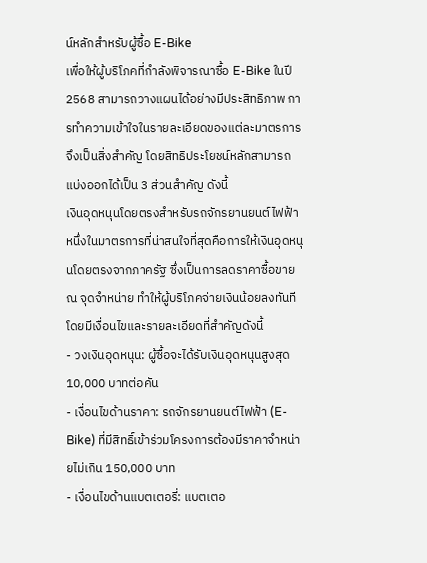น์หลักสำหรับผู้ซื้อ E-Bike
เพื่อให้ผู้บริโภคที่กำลังพิจารณาซื้อ E-Bike ในปี 2568 สามารถวางแผนได้อย่างมีประสิทธิภาพ การทำความเข้าใจในรายละเอียดของแต่ละมาตรการจึงเป็นสิ่งสำคัญ โดยสิทธิประโยชน์หลักสามารถแบ่งออกได้เป็น 3 ส่วนสำคัญ ดังนี้
เงินอุดหนุนโดยตรงสำหรับรถจักรยานยนต์ไฟฟ้า
หนึ่งในมาตรการที่น่าสนใจที่สุดคือการให้เงินอุดหนุนโดยตรงจากภาครัฐ ซึ่งเป็นการลดราคาซื้อขาย ณ จุดจำหน่าย ทำให้ผู้บริโภคจ่ายเงินน้อยลงทันที โดยมีเงื่อนไขและรายละเอียดที่สำคัญดังนี้
- วงเงินอุดหนุน: ผู้ซื้อจะได้รับเงินอุดหนุนสูงสุด 10,000 บาทต่อคัน
- เงื่อนไขด้านราคา: รถจักรยานยนต์ไฟฟ้า (E-Bike) ที่มีสิทธิ์เข้าร่วมโครงการต้องมีราคาจำหน่ายไม่เกิน 150,000 บาท
- เงื่อนไขด้านแบตเตอรี่: แบตเตอ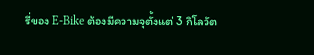รี่ของ E-Bike ต้องมีความจุตั้งแต่ 3 กิโลวัต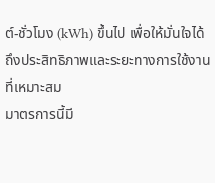ต์-ชั่วโมง (kWh) ขึ้นไป เพื่อให้มั่นใจได้ถึงประสิทธิภาพและระยะทางการใช้งานที่เหมาะสม
มาตรการนี้มี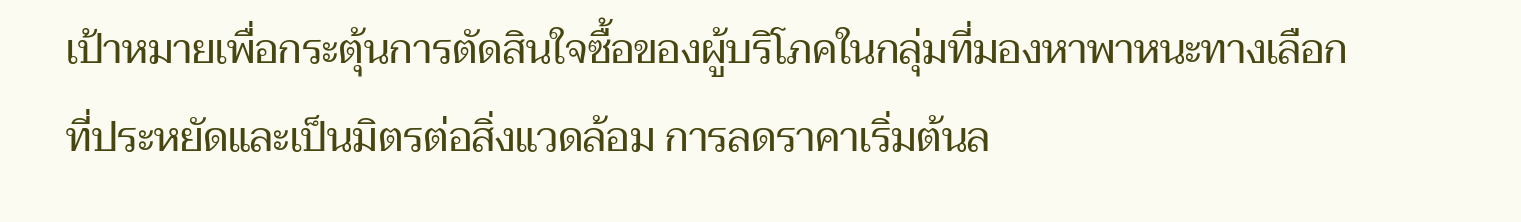เป้าหมายเพื่อกระตุ้นการตัดสินใจซื้อของผู้บริโภคในกลุ่มที่มองหาพาหนะทางเลือกที่ประหยัดและเป็นมิตรต่อสิ่งแวดล้อม การลดราคาเริ่มต้นล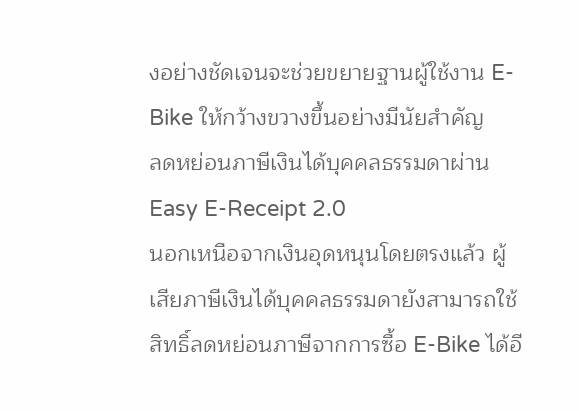งอย่างชัดเจนจะช่วยขยายฐานผู้ใช้งาน E-Bike ให้กว้างขวางขึ้นอย่างมีนัยสำคัญ
ลดหย่อนภาษีเงินได้บุคคลธรรมดาผ่าน Easy E-Receipt 2.0
นอกเหนือจากเงินอุดหนุนโดยตรงแล้ว ผู้เสียภาษีเงินได้บุคคลธรรมดายังสามารถใช้สิทธิ์ลดหย่อนภาษีจากการซื้อ E-Bike ได้อี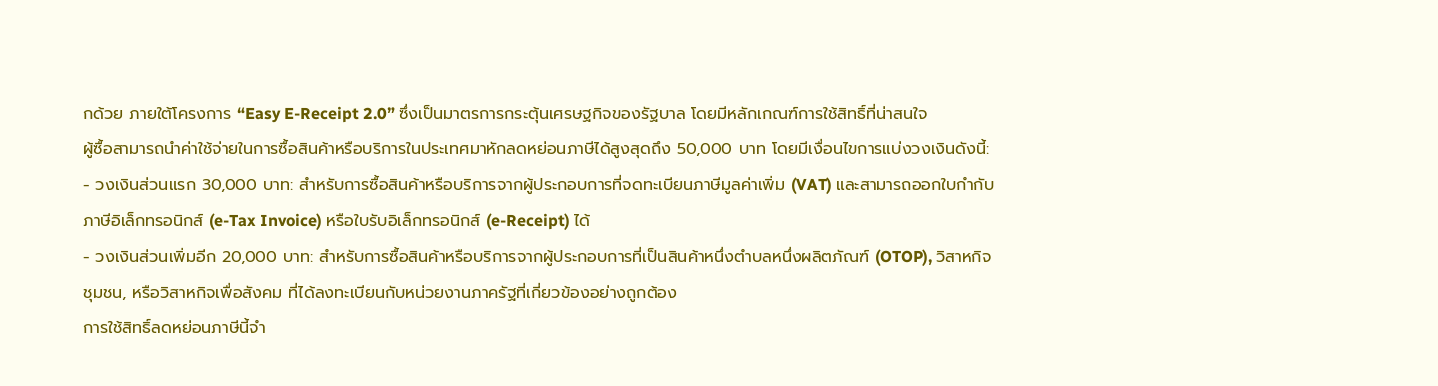กด้วย ภายใต้โครงการ “Easy E-Receipt 2.0” ซึ่งเป็นมาตรการกระตุ้นเศรษฐกิจของรัฐบาล โดยมีหลักเกณฑ์การใช้สิทธิ์ที่น่าสนใจ
ผู้ซื้อสามารถนำค่าใช้จ่ายในการซื้อสินค้าหรือบริการในประเทศมาหักลดหย่อนภาษีได้สูงสุดถึง 50,000 บาท โดยมีเงื่อนไขการแบ่งวงเงินดังนี้:
- วงเงินส่วนแรก 30,000 บาท: สำหรับการซื้อสินค้าหรือบริการจากผู้ประกอบการที่จดทะเบียนภาษีมูลค่าเพิ่ม (VAT) และสามารถออกใบกำกับภาษีอิเล็กทรอนิกส์ (e-Tax Invoice) หรือใบรับอิเล็กทรอนิกส์ (e-Receipt) ได้
- วงเงินส่วนเพิ่มอีก 20,000 บาท: สำหรับการซื้อสินค้าหรือบริการจากผู้ประกอบการที่เป็นสินค้าหนึ่งตำบลหนึ่งผลิตภัณฑ์ (OTOP), วิสาหกิจชุมชน, หรือวิสาหกิจเพื่อสังคม ที่ได้ลงทะเบียนกับหน่วยงานภาครัฐที่เกี่ยวข้องอย่างถูกต้อง
การใช้สิทธิ์ลดหย่อนภาษีนี้จำ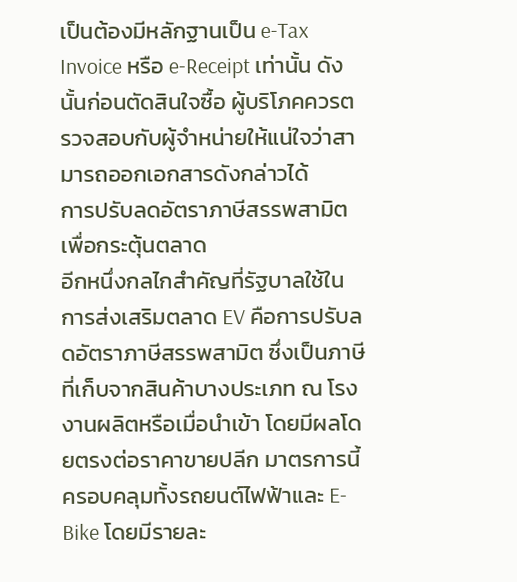เป็นต้องมีหลักฐานเป็น e-Tax Invoice หรือ e-Receipt เท่านั้น ดังนั้นก่อนตัดสินใจซื้อ ผู้บริโภคควรตรวจสอบกับผู้จำหน่ายให้แน่ใจว่าสามารถออกเอกสารดังกล่าวได้
การปรับลดอัตราภาษีสรรพสามิตเพื่อกระตุ้นตลาด
อีกหนึ่งกลไกสำคัญที่รัฐบาลใช้ในการส่งเสริมตลาด EV คือการปรับลดอัตราภาษีสรรพสามิต ซึ่งเป็นภาษีที่เก็บจากสินค้าบางประเภท ณ โรงงานผลิตหรือเมื่อนำเข้า โดยมีผลโดยตรงต่อราคาขายปลีก มาตรการนี้ครอบคลุมทั้งรถยนต์ไฟฟ้าและ E-Bike โดยมีรายละ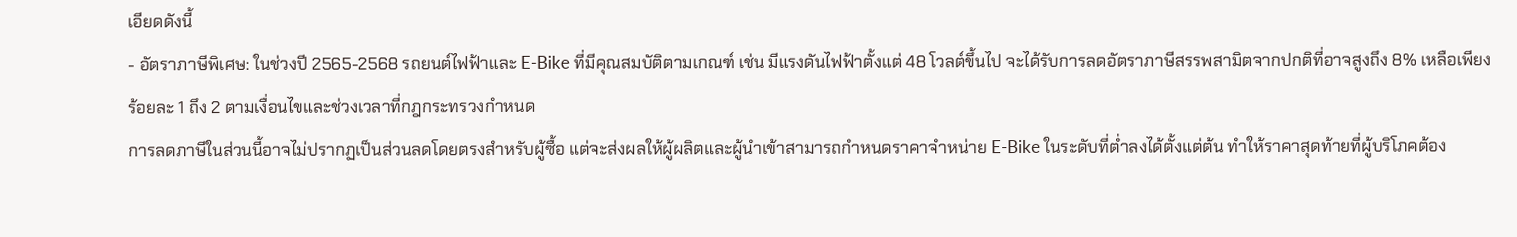เอียดดังนี้
- อัตราภาษีพิเศษ: ในช่วงปี 2565-2568 รถยนต์ไฟฟ้าและ E-Bike ที่มีคุณสมบัติตามเกณฑ์ เช่น มีแรงดันไฟฟ้าตั้งแต่ 48 โวลต์ขึ้นไป จะได้รับการลดอัตราภาษีสรรพสามิตจากปกติที่อาจสูงถึง 8% เหลือเพียง ร้อยละ 1 ถึง 2 ตามเงื่อนไขและช่วงเวลาที่กฎกระทรวงกำหนด
การลดภาษีในส่วนนี้อาจไม่ปรากฏเป็นส่วนลดโดยตรงสำหรับผู้ซื้อ แต่จะส่งผลให้ผู้ผลิตและผู้นำเข้าสามารถกำหนดราคาจำหน่าย E-Bike ในระดับที่ต่ำลงได้ตั้งแต่ต้น ทำให้ราคาสุดท้ายที่ผู้บริโภคต้อง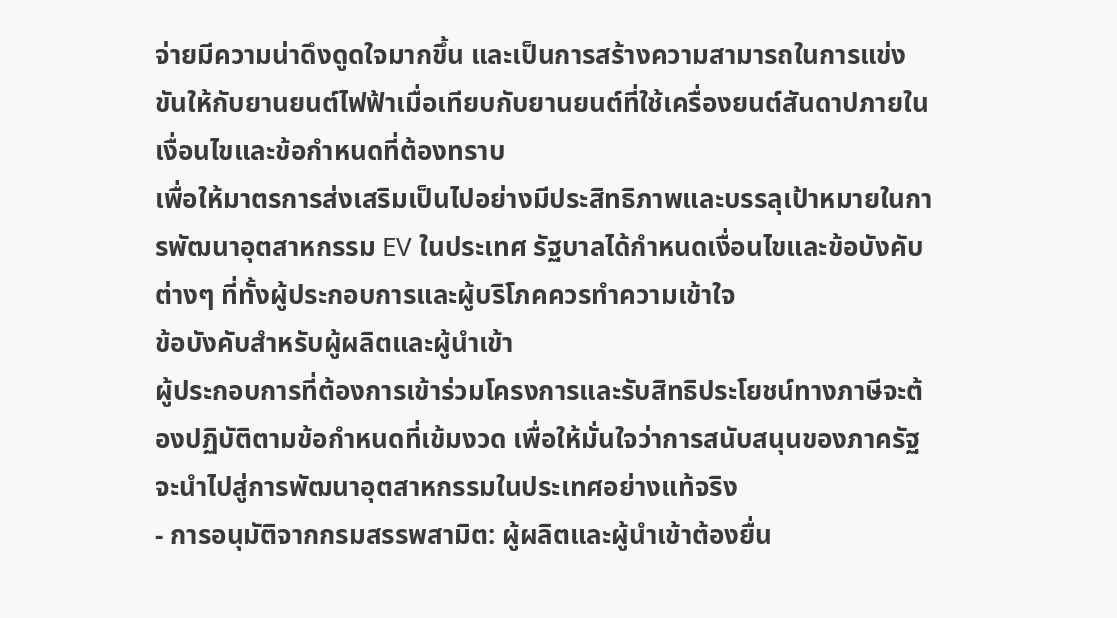จ่ายมีความน่าดึงดูดใจมากขึ้น และเป็นการสร้างความสามารถในการแข่งขันให้กับยานยนต์ไฟฟ้าเมื่อเทียบกับยานยนต์ที่ใช้เครื่องยนต์สันดาปภายใน
เงื่อนไขและข้อกำหนดที่ต้องทราบ
เพื่อให้มาตรการส่งเสริมเป็นไปอย่างมีประสิทธิภาพและบรรลุเป้าหมายในการพัฒนาอุตสาหกรรม EV ในประเทศ รัฐบาลได้กำหนดเงื่อนไขและข้อบังคับต่างๆ ที่ทั้งผู้ประกอบการและผู้บริโภคควรทำความเข้าใจ
ข้อบังคับสำหรับผู้ผลิตและผู้นำเข้า
ผู้ประกอบการที่ต้องการเข้าร่วมโครงการและรับสิทธิประโยชน์ทางภาษีจะต้องปฏิบัติตามข้อกำหนดที่เข้มงวด เพื่อให้มั่นใจว่าการสนับสนุนของภาครัฐจะนำไปสู่การพัฒนาอุตสาหกรรมในประเทศอย่างแท้จริง
- การอนุมัติจากกรมสรรพสามิต: ผู้ผลิตและผู้นำเข้าต้องยื่น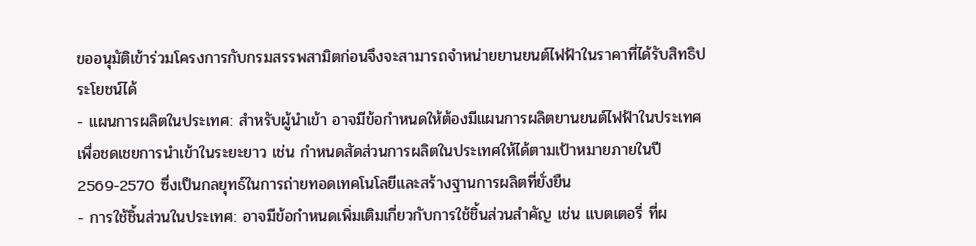ขออนุมัติเข้าร่วมโครงการกับกรมสรรพสามิตก่อนจึงจะสามารถจำหน่ายยานยนต์ไฟฟ้าในราคาที่ได้รับสิทธิประโยชน์ได้
- แผนการผลิตในประเทศ: สำหรับผู้นำเข้า อาจมีข้อกำหนดให้ต้องมีแผนการผลิตยานยนต์ไฟฟ้าในประเทศเพื่อชดเชยการนำเข้าในระยะยาว เช่น กำหนดสัดส่วนการผลิตในประเทศให้ได้ตามเป้าหมายภายในปี 2569-2570 ซึ่งเป็นกลยุทธ์ในการถ่ายทอดเทคโนโลยีและสร้างฐานการผลิตที่ยั่งยืน
- การใช้ชิ้นส่วนในประเทศ: อาจมีข้อกำหนดเพิ่มเติมเกี่ยวกับการใช้ชิ้นส่วนสำคัญ เช่น แบตเตอรี่ ที่ผ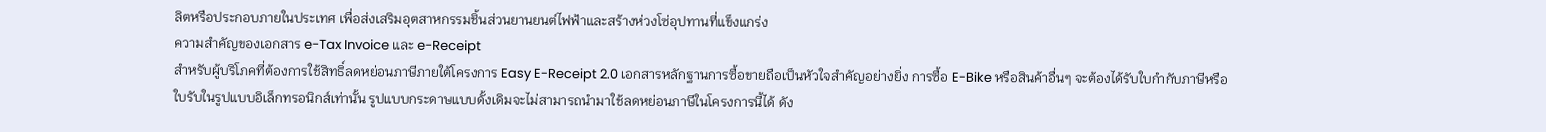ลิตหรือประกอบภายในประเทศ เพื่อส่งเสริมอุตสาหกรรมชิ้นส่วนยานยนต์ไฟฟ้าและสร้างห่วงโซ่อุปทานที่แข็งแกร่ง
ความสำคัญของเอกสาร e-Tax Invoice และ e-Receipt
สำหรับผู้บริโภคที่ต้องการใช้สิทธิ์ลดหย่อนภาษีภายใต้โครงการ Easy E-Receipt 2.0 เอกสารหลักฐานการซื้อขายถือเป็นหัวใจสำคัญอย่างยิ่ง การซื้อ E-Bike หรือสินค้าอื่นๆ จะต้องได้รับใบกำกับภาษีหรือใบรับในรูปแบบอิเล็กทรอนิกส์เท่านั้น รูปแบบกระดาษแบบดั้งเดิมจะไม่สามารถนำมาใช้ลดหย่อนภาษีในโครงการนี้ได้ ดัง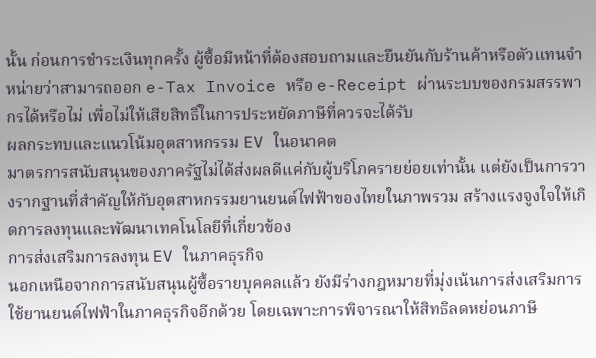นั้น ก่อนการชำระเงินทุกครั้ง ผู้ซื้อมีหน้าที่ต้องสอบถามและยืนยันกับร้านค้าหรือตัวแทนจำหน่ายว่าสามารถออก e-Tax Invoice หรือ e-Receipt ผ่านระบบของกรมสรรพากรได้หรือไม่ เพื่อไม่ให้เสียสิทธิ์ในการประหยัดภาษีที่ควรจะได้รับ
ผลกระทบและแนวโน้มอุตสาหกรรม EV ในอนาคต
มาตรการสนับสนุนของภาครัฐไม่ได้ส่งผลดีแค่กับผู้บริโภครายย่อยเท่านั้น แต่ยังเป็นการวางรากฐานที่สำคัญให้กับอุตสาหกรรมยานยนต์ไฟฟ้าของไทยในภาพรวม สร้างแรงจูงใจให้เกิดการลงทุนและพัฒนาเทคโนโลยีที่เกี่ยวข้อง
การส่งเสริมการลงทุน EV ในภาคธุรกิจ
นอกเหนือจากการสนับสนุนผู้ซื้อรายบุคคลแล้ว ยังมีร่างกฎหมายที่มุ่งเน้นการส่งเสริมการใช้ยานยนต์ไฟฟ้าในภาคธุรกิจอีกด้วย โดยเฉพาะการพิจารณาให้สิทธิลดหย่อนภาษี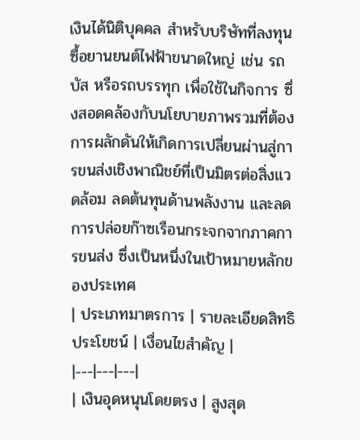เงินได้นิติบุคคล สำหรับบริษัทที่ลงทุนซื้อยานยนต์ไฟฟ้าขนาดใหญ่ เช่น รถบัส หรือรถบรรทุก เพื่อใช้ในกิจการ ซึ่งสอดคล้องกับนโยบายภาพรวมที่ต้องการผลักดันให้เกิดการเปลี่ยนผ่านสู่การขนส่งเชิงพาณิชย์ที่เป็นมิตรต่อสิ่งแวดล้อม ลดต้นทุนด้านพลังงาน และลดการปล่อยก๊าซเรือนกระจกจากภาคการขนส่ง ซึ่งเป็นหนึ่งในเป้าหมายหลักของประเทศ
| ประเภทมาตรการ | รายละเอียดสิทธิประโยชน์ | เงื่อนไขสำคัญ |
|---|---|---|
| เงินอุดหนุนโดยตรง | สูงสุด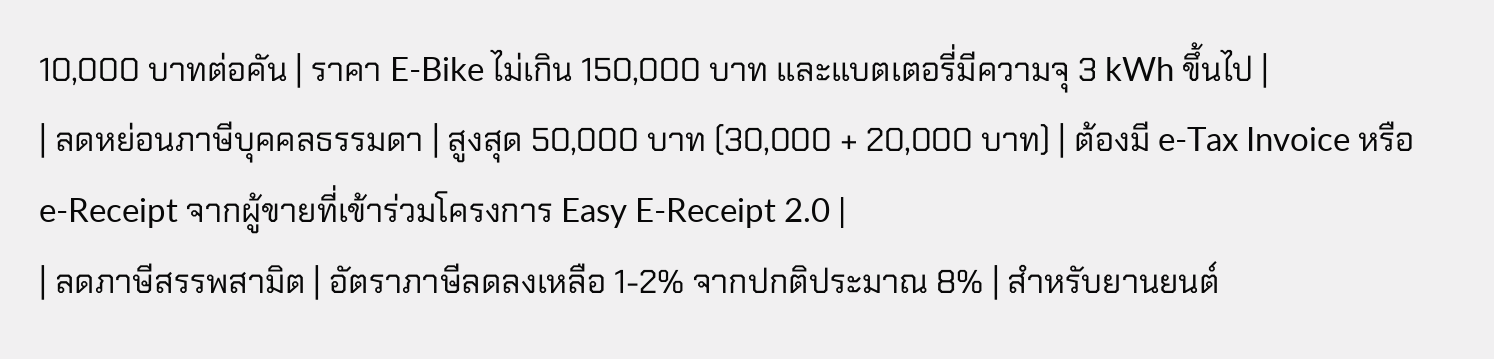10,000 บาทต่อคัน | ราคา E-Bike ไม่เกิน 150,000 บาท และแบตเตอรี่มีความจุ 3 kWh ขึ้นไป |
| ลดหย่อนภาษีบุคคลธรรมดา | สูงสุด 50,000 บาท (30,000 + 20,000 บาท) | ต้องมี e-Tax Invoice หรือ e-Receipt จากผู้ขายที่เข้าร่วมโครงการ Easy E-Receipt 2.0 |
| ลดภาษีสรรพสามิต | อัตราภาษีลดลงเหลือ 1-2% จากปกติประมาณ 8% | สำหรับยานยนต์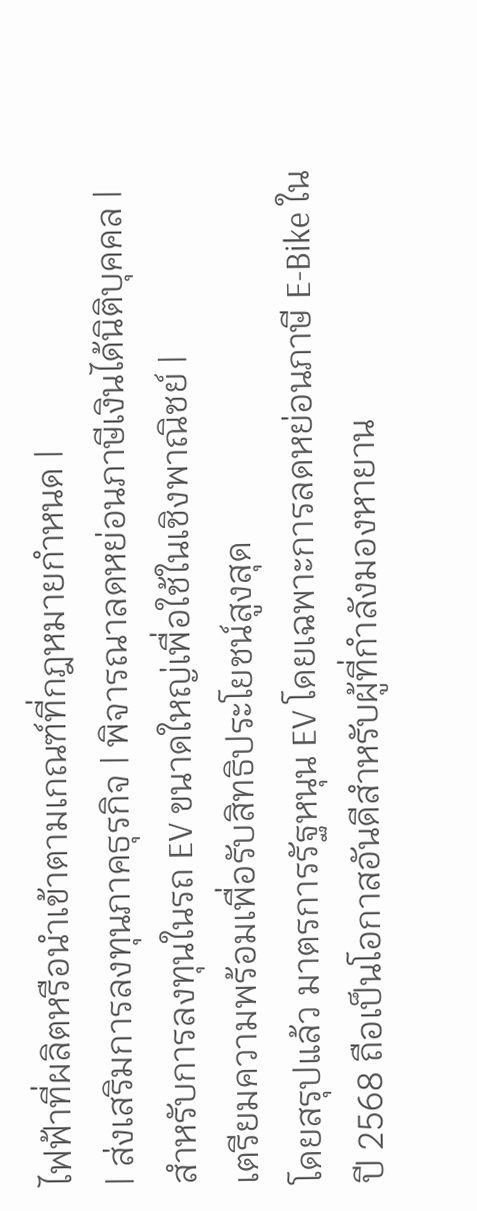ไฟฟ้าที่ผลิตหรือนำเข้าตามเกณฑ์ที่กฎหมายกำหนด |
| ส่งเสริมการลงทุนภาคธุรกิจ | พิจารณาลดหย่อนภาษีเงินได้นิติบุคคล | สำหรับการลงทุนในรถ EV ขนาดใหญ่เพื่อใช้ในเชิงพาณิชย์ |
เตรียมความพร้อมเพื่อรับสิทธิประโยชน์สูงสุด
โดยสรุปแล้ว มาตรการรัฐหนุน EV โดยเฉพาะการลดหย่อนภาษี E-Bike ในปี 2568 ถือเป็นโอกาสอันดีสำหรับผู้ที่กำลังมองหายาน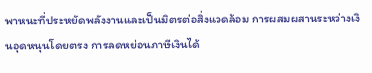พาหนะที่ประหยัดพลังงานและเป็นมิตรต่อสิ่งแวดล้อม การผสมผสานระหว่างเงินอุดหนุนโดยตรง การลดหย่อนภาษีเงินได้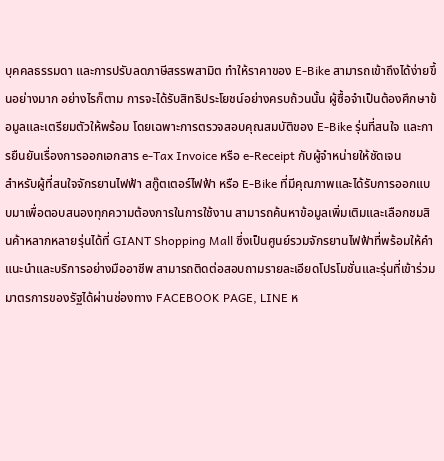บุคคลธรรมดา และการปรับลดภาษีสรรพสามิต ทำให้ราคาของ E-Bike สามารถเข้าถึงได้ง่ายขึ้นอย่างมาก อย่างไรก็ตาม การจะได้รับสิทธิประโยชน์อย่างครบถ้วนนั้น ผู้ซื้อจำเป็นต้องศึกษาข้อมูลและเตรียมตัวให้พร้อม โดยเฉพาะการตรวจสอบคุณสมบัติของ E-Bike รุ่นที่สนใจ และการยืนยันเรื่องการออกเอกสาร e-Tax Invoice หรือ e-Receipt กับผู้จำหน่ายให้ชัดเจน
สำหรับผู้ที่สนใจจักรยานไฟฟ้า สกู๊ตเตอร์ไฟฟ้า หรือ E-Bike ที่มีคุณภาพและได้รับการออกแบบมาเพื่อตอบสนองทุกความต้องการในการใช้งาน สามารถค้นหาข้อมูลเพิ่มเติมและเลือกชมสินค้าหลากหลายรุ่นได้ที่ GIANT Shopping Mall ซึ่งเป็นศูนย์รวมจักรยานไฟฟ้าที่พร้อมให้คำแนะนำและบริการอย่างมืออาชีพ สามารถติดต่อสอบถามรายละเอียดโปรโมชั่นและรุ่นที่เข้าร่วมมาตรการของรัฐได้ผ่านช่องทาง FACEBOOK PAGE, LINE ห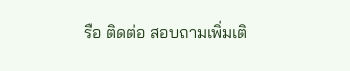รือ ติดต่อ สอบถามเพิ่มเติ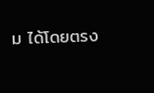ม ได้โดยตรง